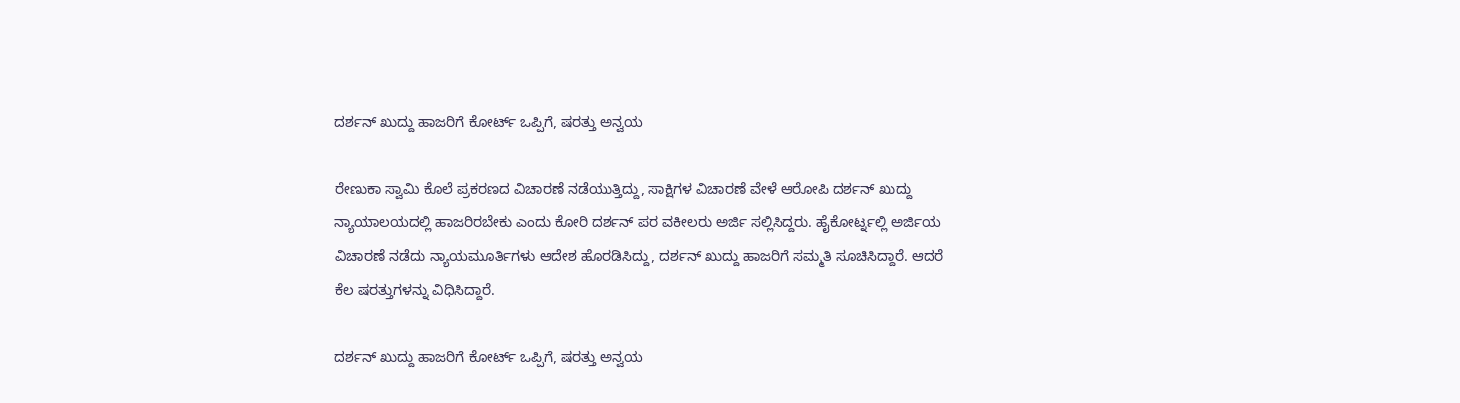ದರ್ಶನ್ ಖುದ್ದು ಹಾಜರಿಗೆ ಕೋರ್ಟ್ ಒಪ್ಪಿಗೆ, ಷರತ್ತು ಅನ್ವಯ

ರೇಣುಕಾ ಸ್ವಾಮಿ ಕೊಲೆ ಪ್ರಕರಣದ ವಿಚಾರಣೆ ನಡೆಯುತ್ತಿದ್ದು, ಸಾಕ್ಷಿಗಳ ವಿಚಾರಣೆ ವೇಳೆ ಆರೋಪಿ ದರ್ಶನ್ ಖುದ್ದು ನ್ಯಾಯಾಲಯದಲ್ಲಿ ಹಾಜರಿರಬೇಕು ಎಂದು ಕೋರಿ ದರ್ಶನ್ ಪರ ವಕೀಲರು ಅರ್ಜಿ ಸಲ್ಲಿಸಿದ್ದರು. ಹೈಕೋರ್ಟ್ನಲ್ಲಿ ಅರ್ಜಿಯ ವಿಚಾರಣೆ ನಡೆದು ನ್ಯಾಯಮೂರ್ತಿಗಳು ಆದೇಶ ಹೊರಡಿಸಿದ್ದು, ದರ್ಶನ್ ಖುದ್ದು ಹಾಜರಿಗೆ ಸಮ್ಮತಿ ಸೂಚಿಸಿದ್ದಾರೆ. ಆದರೆ ಕೆಲ ಷರತ್ತುಗಳನ್ನು ವಿಧಿಸಿದ್ದಾರೆ.

ದರ್ಶನ್ ಖುದ್ದು ಹಾಜರಿಗೆ ಕೋರ್ಟ್ ಒಪ್ಪಿಗೆ, ಷರತ್ತು ಅನ್ವಯ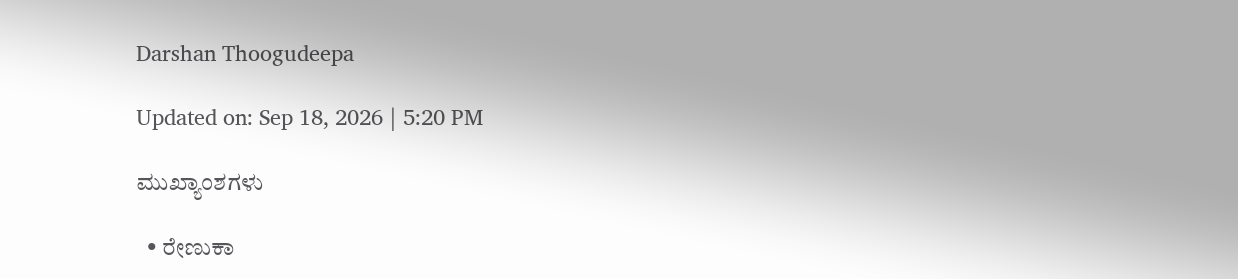Darshan Thoogudeepa

Updated on: Sep 18, 2026 | 5:20 PM

ಮುಖ್ಯಾಂಶಗಳು

  • ರೇಣುಕಾ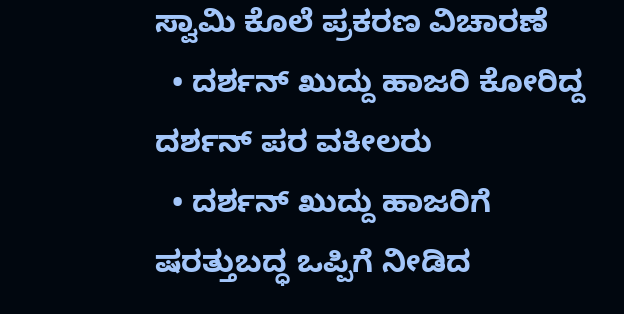ಸ್ವಾಮಿ ಕೊಲೆ ಪ್ರಕರಣ ವಿಚಾರಣೆ
  • ದರ್ಶನ್ ಖುದ್ದು ಹಾಜರಿ ಕೋರಿದ್ದ ದರ್ಶನ್ ಪರ ವಕೀಲರು
  • ದರ್ಶನ್ ಖುದ್ದು ಹಾಜರಿಗೆ ಷರತ್ತುಬದ್ಧ ಒಪ್ಪಿಗೆ ನೀಡಿದ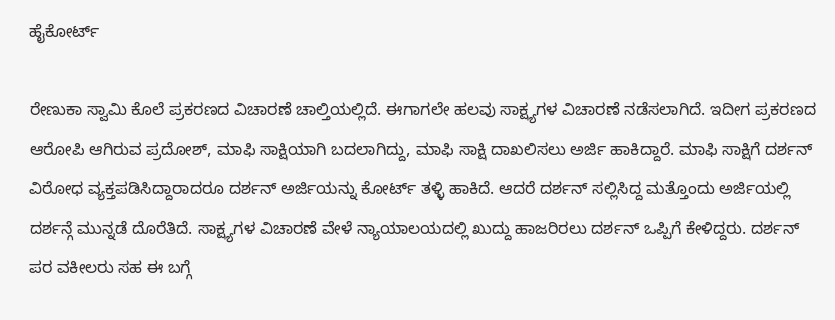ಹೈಕೋರ್ಟ್

ರೇಣುಕಾ ಸ್ವಾಮಿ ಕೊಲೆ ಪ್ರಕರಣದ ವಿಚಾರಣೆ ಚಾಲ್ತಿಯಲ್ಲಿದೆ. ಈಗಾಗಲೇ ಹಲವು ಸಾಕ್ಷ್ಯಗಳ ವಿಚಾರಣೆ ನಡೆಸಲಾಗಿದೆ. ಇದೀಗ ಪ್ರಕರಣದ ಆರೋಪಿ ಆಗಿರುವ ಪ್ರದೋಶ್, ಮಾಫಿ ಸಾಕ್ಷಿಯಾಗಿ ಬದಲಾಗಿದ್ದು, ಮಾಫಿ ಸಾಕ್ಷಿ ದಾಖಲಿಸಲು ಅರ್ಜಿ ಹಾಕಿದ್ದಾರೆ. ಮಾಫಿ ಸಾಕ್ಷಿಗೆ ದರ್ಶನ್ ವಿರೋಧ ವ್ಯಕ್ತಪಡಿಸಿದ್ದಾರಾದರೂ ದರ್ಶನ್ ಅರ್ಜಿಯನ್ನು ಕೋರ್ಟ್ ತಳ್ಳಿ ಹಾಕಿದೆ. ಆದರೆ ದರ್ಶನ್ ಸಲ್ಲಿಸಿದ್ದ ಮತ್ತೊಂದು ಅರ್ಜಿಯಲ್ಲಿ ದರ್ಶನ್ಗೆ ಮುನ್ನಡೆ ದೊರೆತಿದೆ. ಸಾಕ್ಷ್ಯಗಳ ವಿಚಾರಣೆ ವೇಳೆ ನ್ಯಾಯಾಲಯದಲ್ಲಿ ಖುದ್ದು ಹಾಜರಿರಲು ದರ್ಶನ್ ಒಪ್ಪಿಗೆ ಕೇಳಿದ್ದರು. ದರ್ಶನ್ ಪರ ವಕೀಲರು ಸಹ ಈ ಬಗ್ಗೆ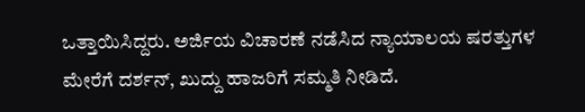ಒತ್ತಾಯಿಸಿದ್ದರು. ಅರ್ಜಿಯ ವಿಚಾರಣೆ ನಡೆಸಿದ ನ್ಯಾಯಾಲಯ ಷರತ್ತುಗಳ ಮೇರೆಗೆ ದರ್ಶನ್, ಖುದ್ದು ಹಾಜರಿಗೆ ಸಮ್ಮತಿ ನೀಡಿದೆ.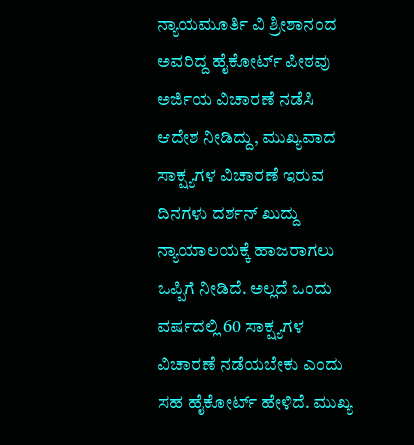ನ್ಯಾಯಮೂರ್ತಿ ವಿ ಶ್ರೀಶಾನಂದ ಅವರಿದ್ದ ಹೈಕೋರ್ಟ್ ಪೀಠವು ಅರ್ಜಿಯ ವಿಚಾರಣೆ ನಡೆಸಿ ಆದೇಶ ನೀಡಿದ್ದು, ಮುಖ್ಯವಾದ ಸಾಕ್ಷ್ಯಗಳ ವಿಚಾರಣೆ ಇರುವ ದಿನಗಳು ದರ್ಶನ್ ಖುದ್ದು ನ್ಯಾಯಾಲಯಕ್ಕೆ ಹಾಜರಾಗಲು ಒಪ್ಪಿಗೆ ನೀಡಿದೆ. ಅಲ್ಲದೆ ಒಂದು ವರ್ಷದಲ್ಲಿ 60 ಸಾಕ್ಷ್ಯಗಳ ವಿಚಾರಣೆ ನಡೆಯಬೇಕು ಎಂದು ಸಹ ಹೈಕೋರ್ಟ್ ಹೇಳಿದೆ. ಮುಖ್ಯ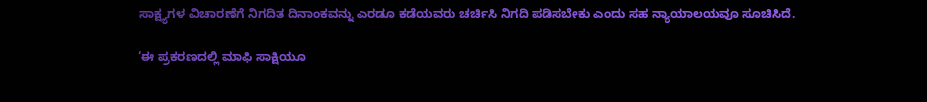ಸಾಕ್ಷ್ಯಗಳ ವಿಚಾರಣೆಗೆ ನಿಗದಿತ ದಿನಾಂಕವನ್ನು ಎರಡೂ ಕಡೆಯವರು ಚರ್ಚಿಸಿ ನಿಗದಿ ಪಡಿಸಬೇಕು ಎಂದು ಸಹ ನ್ಯಾಯಾಲಯವೂ ಸೂಚಿಸಿದೆ.

‘ಈ ಪ್ರಕರಣದಲ್ಲಿ ಮಾಫಿ ಸಾಕ್ಷಿಯೂ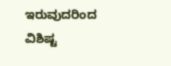ಇರುವುದರಿಂದ ವಿಶಿಷ್ಟ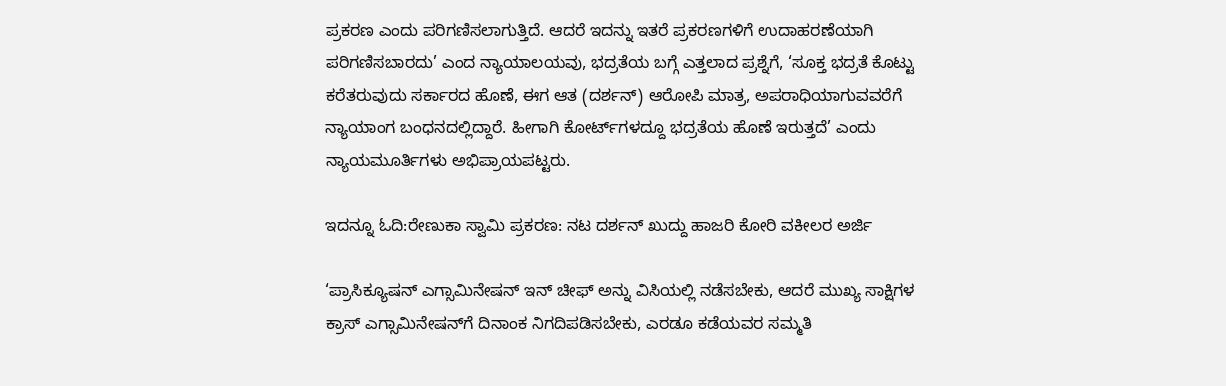ಪ್ರಕರಣ ಎಂದು ಪರಿಗಣಿಸಲಾಗುತ್ತಿದೆ. ಆದರೆ ಇದನ್ನು ಇತರೆ ಪ್ರಕರಣಗಳಿಗೆ ಉದಾಹರಣೆಯಾಗಿ ಪರಿಗಣಿಸಬಾರದು’ ಎಂದ ನ್ಯಾಯಾಲಯವು, ಭದ್ರತೆಯ ಬಗ್ಗೆ ಎತ್ತಲಾದ ಪ್ರಶ್ನೆಗೆ, ‘ಸೂಕ್ತ ಭದ್ರತೆ ಕೊಟ್ಟು ಕರೆತರುವುದು ಸರ್ಕಾರದ ಹೊಣೆ, ಈಗ ಆತ (ದರ್ಶನ್) ಆರೋಪಿ ಮಾತ್ರ, ಅಪರಾಧಿಯಾಗುವವರೆಗೆ ನ್ಯಾಯಾಂಗ ಬಂಧನದಲ್ಲಿದ್ದಾರೆ. ಹೀಗಾಗಿ ಕೋರ್ಟ್‌ಗಳದ್ದೂ ಭದ್ರತೆಯ ಹೊಣೆ ಇರುತ್ತದೆ’ ಎಂದು ನ್ಯಾಯಮೂರ್ತಿಗಳು ಅಭಿಪ್ರಾಯಪಟ್ಟರು.

ಇದನ್ನೂ ಓದಿ:ರೇಣುಕಾ ಸ್ವಾಮಿ ಪ್ರಕರಣ: ನಟ ದರ್ಶನ್ ಖುದ್ದು ಹಾಜರಿ ಕೋರಿ ವಕೀಲರ ಅರ್ಜಿ

‘ಪ್ರಾಸಿಕ್ಯೂಷನ್ ಎಗ್ಸಾಮಿನೇಷನ್ ಇನ್ ಚೀಫ್‌ ಅನ್ನು ವಿಸಿಯಲ್ಲಿ ನಡೆಸಬೇಕು, ಆದರೆ ಮುಖ್ಯ ಸಾಕ್ಷಿಗಳ ಕ್ರಾಸ್ ಎಗ್ಸಾಮಿನೇಷನ್‌ಗೆ ದಿನಾಂಕ ನಿಗದಿಪಡಿಸಬೇಕು, ಎರಡೂ ಕಡೆಯವರ ಸಮ್ಮತಿ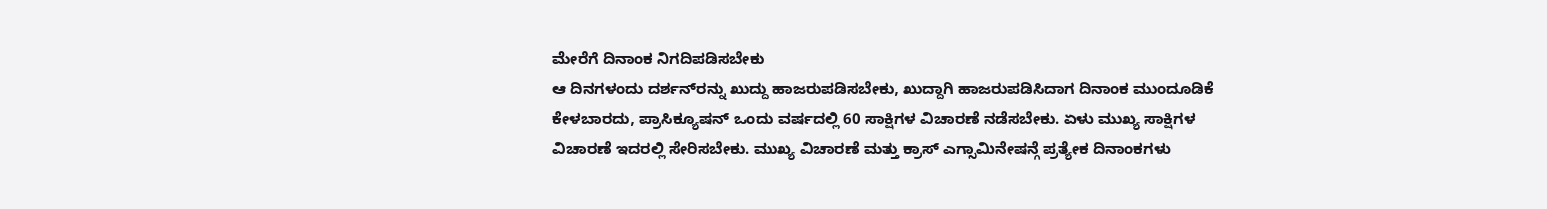ಮೇರೆಗೆ ದಿನಾಂಕ ನಿಗದಿಪಡಿಸಬೇಕು
ಆ ದಿನಗಳಂದು ದರ್ಶನ್‌ರನ್ನು ಖುದ್ದು ಹಾಜರುಪಡಿಸಬೇಕು, ಖುದ್ದಾಗಿ ಹಾಜರುಪಡಿಸಿದಾಗ ದಿನಾಂಕ ಮುಂದೂಡಿಕೆ ಕೇಳಬಾರದು, ಪ್ರಾಸಿಕ್ಯೂಷನ್ ಒಂದು ವರ್ಷದಲ್ಲಿ 60 ಸಾಕ್ಷಿಗಳ ವಿಚಾರಣೆ ನಡೆಸಬೇಕು. ಏಳು ಮುಖ್ಯ ಸಾಕ್ಷಿಗಳ ವಿಚಾರಣೆ ಇದರಲ್ಲಿ ಸೇರಿಸಬೇಕು. ಮುಖ್ಯ ವಿಚಾರಣೆ ಮತ್ತು ಕ್ರಾಸ್ ಎಗ್ಸಾಮಿನೇಷನ್ಗೆ ಪ್ರತ್ಯೇಕ ದಿನಾಂಕಗಳು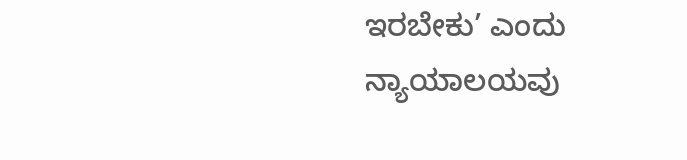ಇರಬೇಕು’ ಎಂದು ನ್ಯಾಯಾಲಯವು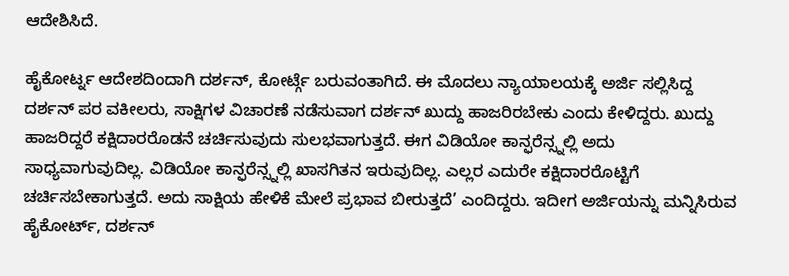ಆದೇಶಿಸಿದೆ.

ಹೈಕೋರ್ಟ್ನ ಆದೇಶದಿಂದಾಗಿ ದರ್ಶನ್, ಕೋರ್ಟ್ಗೆ ಬರುವಂತಾಗಿದೆ. ಈ ಮೊದಲು ನ್ಯಾಯಾಲಯಕ್ಕೆ ಅರ್ಜಿ ಸಲ್ಲಿಸಿದ್ದ ದರ್ಶನ್ ಪರ ವಕೀಲರು, ಸಾಕ್ಷಿಗಳ ವಿಚಾರಣೆ ನಡೆಸುವಾಗ ದರ್ಶನ್ ಖುದ್ದು ಹಾಜರಿರಬೇಕು ಎಂದು ಕೇಳಿದ್ದರು. ಖುದ್ದು ಹಾಜರಿದ್ದರೆ ಕಕ್ಷಿದಾರರೊಡನೆ ಚರ್ಚಿಸುವುದು ಸುಲಭವಾಗುತ್ತದೆ. ಈಗ ವಿಡಿಯೋ ಕಾನ್ಫರೆನ್ಸ್ನಲ್ಲಿ ಅದು ಸಾಧ್ಯವಾಗುವುದಿಲ್ಲ. ವಿಡಿಯೋ ಕಾನ್ಫರೆನ್ಸ್ನಲ್ಲಿ ಖಾಸಗಿತನ ಇರುವುದಿಲ್ಲ. ಎಲ್ಲರ ಎದುರೇ ಕಕ್ಷಿದಾರರೊಟ್ಟಿಗೆ ಚರ್ಚಿಸಬೇಕಾಗುತ್ತದೆ. ಅದು ಸಾಕ್ಷಿಯ ಹೇಳಿಕೆ ಮೇಲೆ ಪ್ರಭಾವ ಬೀರುತ್ತದೆ’ ಎಂದಿದ್ದರು. ಇದೀಗ ಅರ್ಜಿಯನ್ನು ಮನ್ನಿಸಿರುವ ಹೈಕೋರ್ಟ್, ದರ್ಶನ್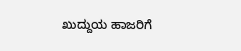ಖುದ್ದುಯ ಹಾಜರಿಗೆ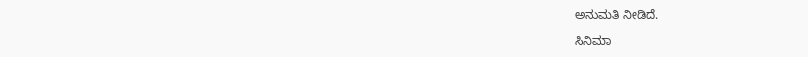ಅನುಮತಿ ನೀಡಿದೆ.

ಸಿನಿಮಾ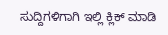ಸುದ್ದಿಗಳಿಗಾಗಿ ಇಲ್ಲಿ ಕ್ಲಿಕ್ ಮಾಡಿ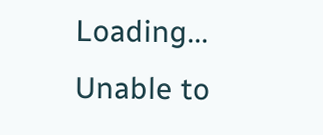Loading...
Unable to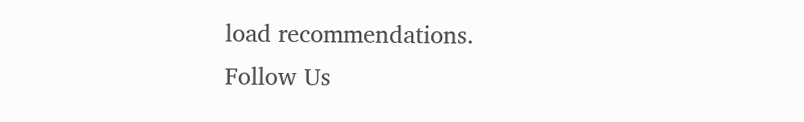load recommendations.
Follow Us